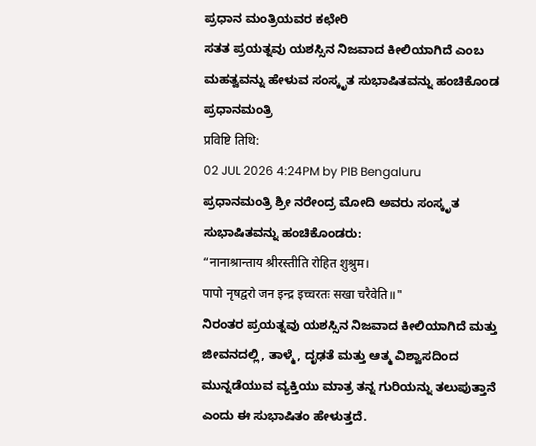ಪ್ರಧಾನ ಮಂತ್ರಿಯವರ ಕಛೇರಿ
ಸತತ ಪ್ರಯತ್ನವು ಯಶಸ್ಸಿನ ನಿಜವಾದ ಕೀಲಿಯಾಗಿದೆ ಎಂಬ ಮಹತ್ವವನ್ನು ಹೇಳುವ ಸಂಸ್ಕೃತ ಸುಭಾಷಿತವನ್ನು ಹಂಚಿಕೊಂಡ ಪ್ರಧಾನಮಂತ್ರಿ
प्रविष्टि तिथि:
02 JUL 2026 4:24PM by PIB Bengaluru
ಪ್ರಧಾನಮಂತ್ರಿ ಶ್ರೀ ನರೇಂದ್ರ ಮೋದಿ ಅವರು ಸಂಸ್ಕೃತ ಸುಭಾಷಿತವನ್ನು ಹಂಚಿಕೊಂಡರು:
“नानाश्रान्ताय श्रीरस्तीति रोहित शुश्रुम।
पापो नृषद्वरो जन इन्द्र इच्चरतः सखा चरैवेति॥"
ನಿರಂತರ ಪ್ರಯತ್ನವು ಯಶಸ್ಸಿನ ನಿಜವಾದ ಕೀಲಿಯಾಗಿದೆ ಮತ್ತು ಜೀವನದಲ್ಲಿ, ತಾಳ್ಮೆ, ದೃಢತೆ ಮತ್ತು ಆತ್ಮ ವಿಶ್ವಾಸದಿಂದ ಮುನ್ನಡೆಯುವ ವ್ಯಕ್ತಿಯು ಮಾತ್ರ ತನ್ನ ಗುರಿಯನ್ನು ತಲುಪುತ್ತಾನೆ ಎಂದು ಈ ಸುಭಾಷಿತಂ ಹೇಳುತ್ತದೆ.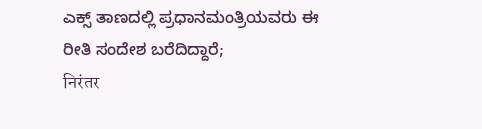ಎಕ್ಸ್ ತಾಣದಲ್ಲಿ ಪ್ರಧಾನಮಂತ್ರಿಯವರು ಈ ರೀತಿ ಸಂದೇಶ ಬರೆದಿದ್ದಾರೆ;
निरंतर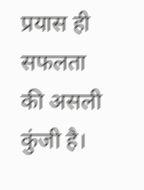प्रयास ही सफलता की असली कुंजी है।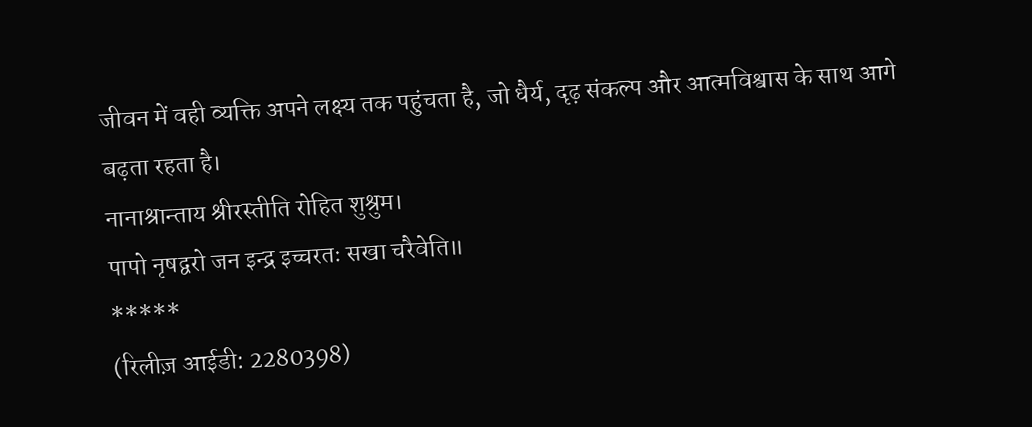जीवन में वही व्यक्ति अपने लक्ष्य तक पहुंचता है, जो धैर्य, दृढ़ संकल्प और आत्मविश्वास के साथ आगे बढ़ता रहता है।
नानाश्रान्ताय श्रीरस्तीति रोहित शुश्रुम।
पापो नृषद्वरो जन इन्द्र इच्चरतः सखा चरैवेति॥
*****
(रिलीज़ आईडी: 2280398)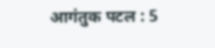आगंतुक पटल : 5